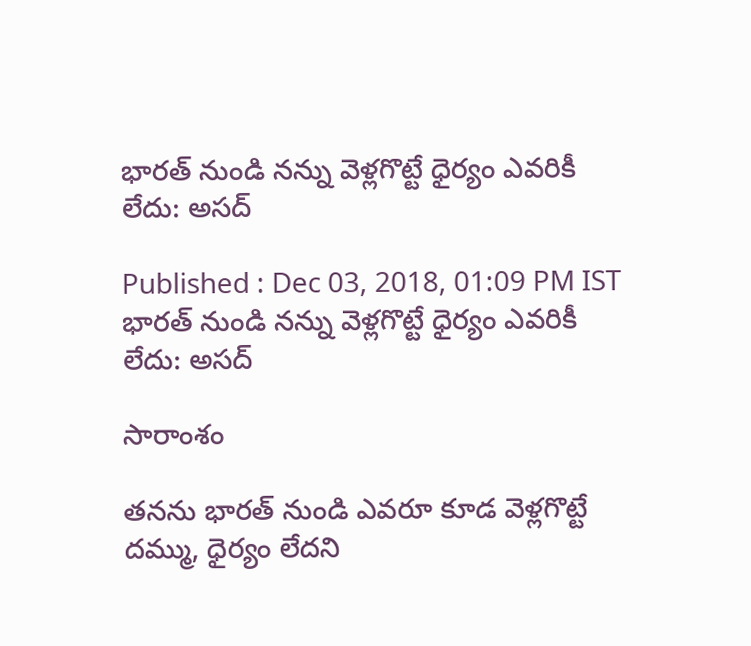భారత్ నుండి నన్ను వెళ్లగొట్టే ధైర్యం ఎవరికీ లేదు: అసద్

Published : Dec 03, 2018, 01:09 PM IST
భారత్ నుండి నన్ను వెళ్లగొట్టే ధైర్యం ఎవరికీ లేదు: అసద్

సారాంశం

తనను భారత్ నుండి ఎవరూ కూడ వెళ్లగొట్టే దమ్ము, ధైర్యం లేదని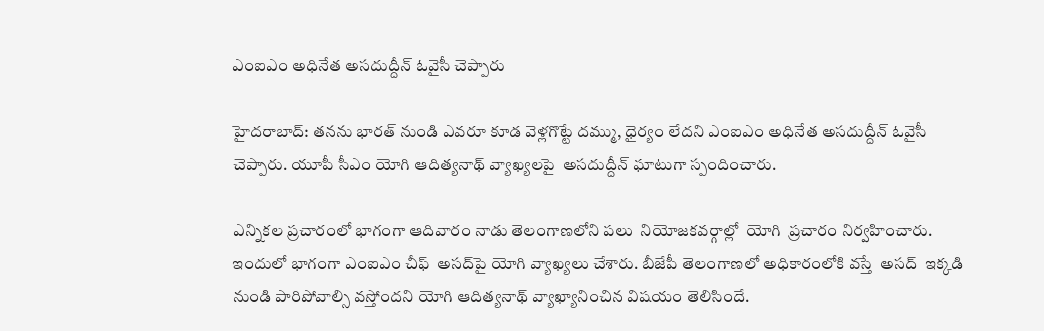ఎంఐఎం అధినేత అసదుద్దీన్ ఓవైసీ చెప్పారు

హైదరాబాద్: తనను భారత్ నుండి ఎవరూ కూడ వెళ్లగొట్టే దమ్ము, ధైర్యం లేదని ఎంఐఎం అధినేత అసదుద్దీన్ ఓవైసీ చెప్పారు. యూపీ సీఎం యోగి ఆదిత్యనాథ్ వ్యాఖ్యలపై  అసదుద్దీన్ ఘాటుగా స్పందించారు.

ఎన్నికల ప్రచారంలో భాగంగా ఆదివారం నాడు తెలంగాణలోని పలు  నియోజకవర్గాల్లో  యోగి  ప్రచారం నిర్వహించారు. ఇందులో భాగంగా ఎంఐఎం చీఫ్  అసద్‌పై యోగి వ్యాఖ్యలు చేశారు. బీజేపీ తెలంగాణలో అధికారంలోకి వస్తే  అసద్  ఇక్కడి నుండి పారిపోవాల్సి వస్తోందని యోగి ఆదిత్యనాథ్ వ్యాఖ్యానించిన విషయం తెలిసిందే.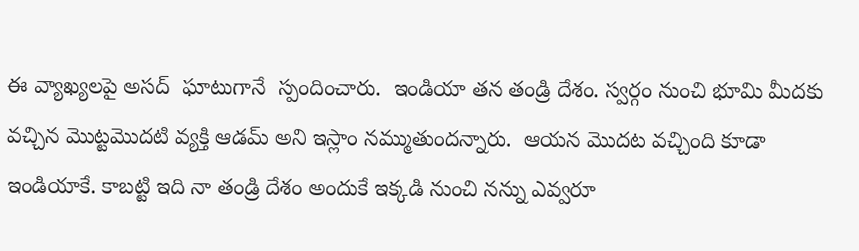ఈ వ్యాఖ్యలపై అసద్  ఘాటుగానే  స్పందించారు.  ఇండియా తన తండ్రి దేశం. స్వర్గం నుంచి భూమి మీదకు వచ్చిన మొట్టమొదటి వ్యక్తి ఆడమ్‌ అని ఇస్లాం నమ్ముతుందన్నారు.  ఆయన మొదట వచ్చింది కూడా ఇండియాకే. కాబట్టి ఇది నా తండ్రి దేశం అందుకే ఇక్కడి నుంచి నన్ను ఎవ్వరూ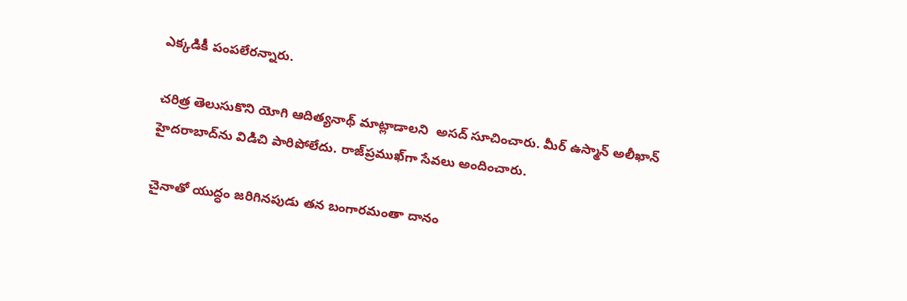ఎక్కడికీ పంపలేరన్నారు.

చరిత్ర తెలుసుకొని యోగి ఆదిత్యనాథ్ మాట్లాడాలని  అసద్ సూచించారు. మీర్‌ ఉస్మాన్‌ అలీఖాన్‌ హైదరాబాద్‌ను విడిచి పారిపోలేదు. రాజ్‌ప్రముఖ్‌గా సేవలు అందించారు.

చైనాతో యుద్ధం జరిగినపుడు తన బంగారమంతా దానం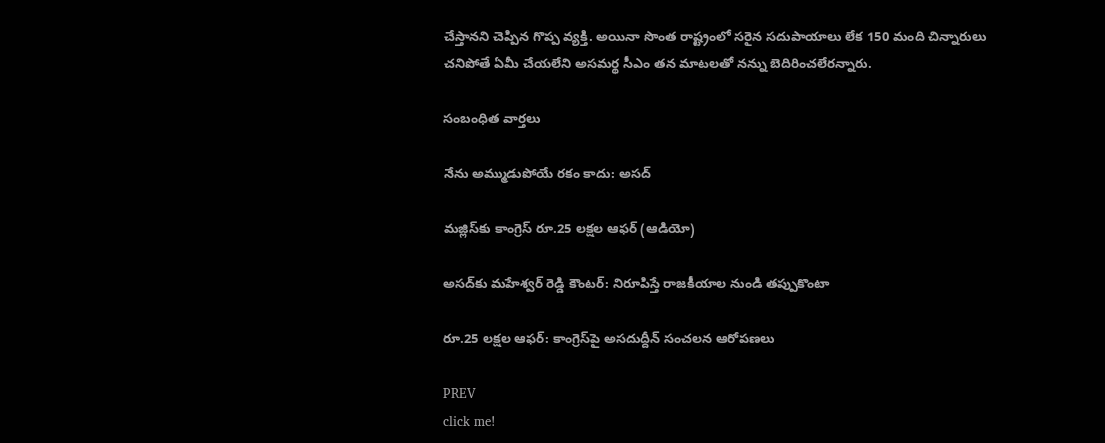చేస్తానని చెప్పిన గొప్ప వ్యక్తి. అయినా సొంత రాష్ట్రంలో సరైన సదుపాయాలు లేక 150 మంది చిన్నారులు చనిపోతే ఏమీ చేయలేని అసమర్థ సీఎం తన మాటలతో నన్ను బెదిరించలేరన్నారు.

సంబంధిత వార్తలు

నేను అమ్ముడుపోయే రకం కాదు: అసద్

మజ్లిస్‌కు కాంగ్రెస్ రూ.25 లక్షల ఆఫర్ (ఆడియో)

అసద్‌కు మహేశ్వర్ రెడ్డి కౌంటర్: నిరూపిస్తే రాజకీయాల నుండి తప్పుకొంటా

రూ.25 లక్షల ఆఫర్: కాంగ్రెస్‌పై అసదుద్దీన్ సంచలన ఆరోపణలు

PREV
click me!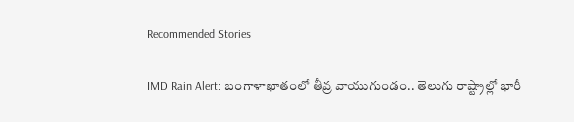Recommended Stories

IMD Rain Alert: బంగాళాఖాతంలో తీవ్ర వాయుగుండం.. తెలుగు రాష్ట్రాల్లో భారీ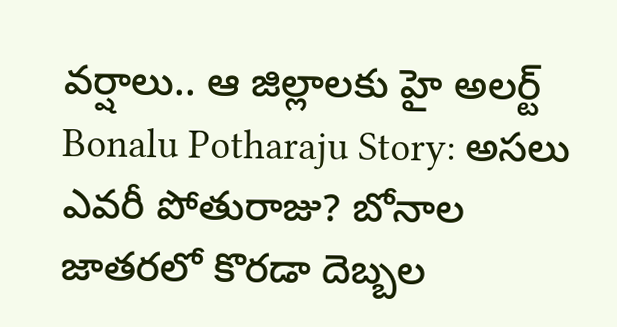వర్షాలు.. ఆ జిల్లాలకు హై అలర్ట్
Bonalu Potharaju Story: అసలు ఎవరీ పోతురాజు? బోనాల జాతరలో కొరడా దెబ్బల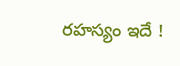రహస్యం ఇదే !